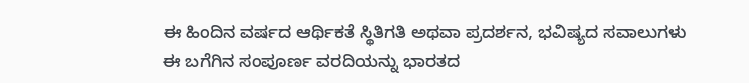ಈ ಹಿಂದಿನ ವರ್ಷದ ಆರ್ಥಿಕತೆ ಸ್ಥಿತಿಗತಿ ಅಥವಾ ಪ್ರದರ್ಶನ, ಭವಿಷ್ಯದ ಸವಾಲುಗಳು ಈ ಬಗೆಗಿನ ಸಂಪೂರ್ಣ ವರದಿಯನ್ನು ಭಾರತದ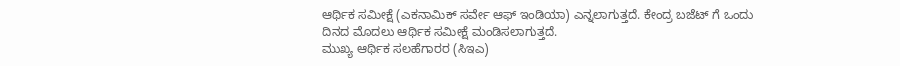ಆರ್ಥಿಕ ಸಮೀಕ್ಷೆ (ಎಕನಾಮಿಕ್ ಸರ್ವೇ ಆಫ್ ಇಂಡಿಯಾ) ಎನ್ನಲಾಗುತ್ತದೆ. ಕೇಂದ್ರ ಬಜೆಟ್ ಗೆ ಒಂದು ದಿನದ ಮೊದಲು ಆರ್ಥಿಕ ಸಮೀಕ್ಷೆ ಮಂಡಿಸಲಾಗುತ್ತದೆ.
ಮುಖ್ಯ ಆರ್ಥಿಕ ಸಲಹೆಗಾರರ (ಸಿಇಎ)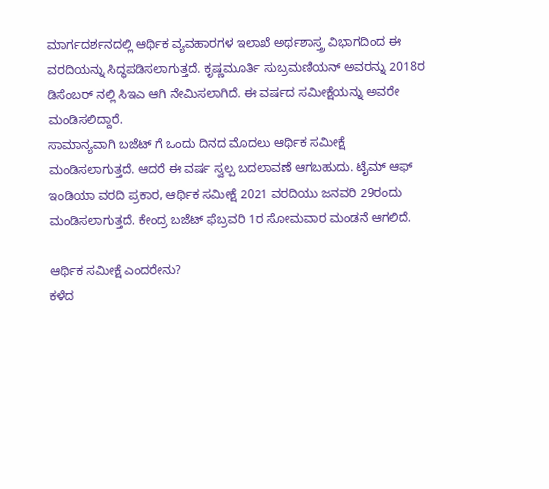ಮಾರ್ಗದರ್ಶನದಲ್ಲಿ ಆರ್ಥಿಕ ವ್ಯವಹಾರಗಳ ಇಲಾಖೆ ಅರ್ಥಶಾಸ್ತ್ರ ವಿಭಾಗದಿಂದ ಈ ವರದಿಯನ್ನು ಸಿದ್ಧಪಡಿಸಲಾಗುತ್ತದೆ. ಕೃಷ್ಣಮೂರ್ತಿ ಸುಬ್ರಮಣಿಯನ್ ಅವರನ್ನು 2018ರ ಡಿಸೆಂಬರ್ ನಲ್ಲಿ ಸಿಇಎ ಆಗಿ ನೇಮಿಸಲಾಗಿದೆ. ಈ ವರ್ಷದ ಸಮೀಕ್ಷೆಯನ್ನು ಅವರೇ ಮಂಡಿಸಲಿದ್ದಾರೆ.
ಸಾಮಾನ್ಯವಾಗಿ ಬಜೆಟ್ ಗೆ ಒಂದು ದಿನದ ಮೊದಲು ಆರ್ಥಿಕ ಸಮೀಕ್ಷೆ ಮಂಡಿಸಲಾಗುತ್ತದೆ. ಆದರೆ ಈ ವರ್ಷ ಸ್ವಲ್ಪ ಬದಲಾವಣೆ ಆಗಬಹುದು. ಟೈಮ್ ಆಫ್ ಇಂಡಿಯಾ ವರದಿ ಪ್ರಕಾರ, ಆರ್ಥಿಕ ಸಮೀಕ್ಷೆ 2021 ವರದಿಯು ಜನವರಿ 29ರಂದು ಮಂಡಿಸಲಾಗುತ್ತದೆ. ಕೇಂದ್ರ ಬಜೆಟ್ ಫೆಬ್ರವರಿ 1ರ ಸೋಮವಾರ ಮಂಡನೆ ಆಗಲಿದೆ.

ಆರ್ಥಿಕ ಸಮೀಕ್ಷೆ ಎಂದರೇನು?
ಕಳೆದ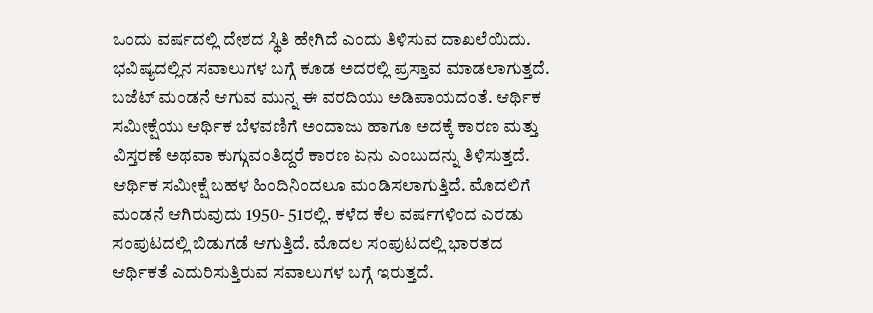ಒಂದು ವರ್ಷದಲ್ಲಿ ದೇಶದ ಸ್ಥಿತಿ ಹೇಗಿದೆ ಎಂದು ತಿಳಿಸುವ ದಾಖಲೆಯಿದು. ಭವಿಷ್ಯದಲ್ಲಿನ ಸವಾಲುಗಳ ಬಗ್ಗೆ ಕೂಡ ಅದರಲ್ಲಿ ಪ್ರಸ್ತಾವ ಮಾಡಲಾಗುತ್ತದೆ. ಬಜೆಟ್ ಮಂಡನೆ ಆಗುವ ಮುನ್ನ ಈ ವರದಿಯು ಅಡಿಪಾಯದಂತೆ. ಆರ್ಥಿಕ ಸಮೀಕ್ಷೆಯು ಆರ್ಥಿಕ ಬೆಳವಣಿಗೆ ಅಂದಾಜು ಹಾಗೂ ಅದಕ್ಕೆ ಕಾರಣ ಮತ್ತು ವಿಸ್ತರಣೆ ಅಥವಾ ಕುಗ್ಗುವಂತಿದ್ದರೆ ಕಾರಣ ಏನು ಎಂಬುದನ್ನು ತಿಳಿಸುತ್ತದೆ.
ಆರ್ಥಿಕ ಸಮೀಕ್ಷೆ ಬಹಳ ಹಿಂದಿನಿಂದಲೂ ಮಂಡಿಸಲಾಗುತ್ತಿದೆ. ಮೊದಲಿಗೆ ಮಂಡನೆ ಆಗಿರುವುದು 1950- 51ರಲ್ಲಿ. ಕಳೆದ ಕೆಲ ವರ್ಷಗಳಿಂದ ಎರಡು ಸಂಪುಟದಲ್ಲಿ ಬಿಡುಗಡೆ ಆಗುತ್ತಿದೆ. ಮೊದಲ ಸಂಪುಟದಲ್ಲಿ ಭಾರತದ ಆರ್ಥಿಕತೆ ಎದುರಿಸುತ್ತಿರುವ ಸವಾಲುಗಳ ಬಗ್ಗೆ ಇರುತ್ತದೆ.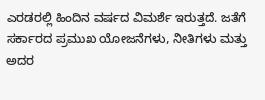ಎರಡರಲ್ಲಿ ಹಿಂದಿನ ವರ್ಷದ ವಿಮರ್ಶೆ ಇರುತ್ತದೆ. ಜತೆಗೆ ಸರ್ಕಾರದ ಪ್ರಮುಖ ಯೋಜನೆಗಳು, ನೀತಿಗಳು ಮತ್ತು ಅದರ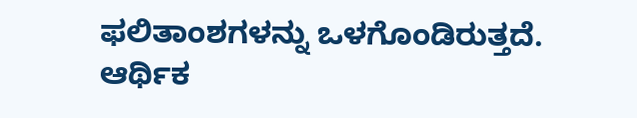ಫಲಿತಾಂಶಗಳನ್ನು ಒಳಗೊಂಡಿರುತ್ತದೆ.
ಆರ್ಥಿಕ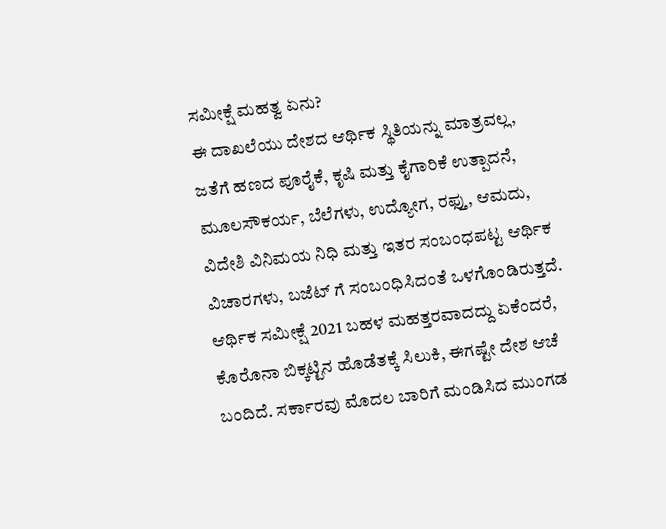ಸಮೀಕ್ಷೆ ಮಹತ್ವ ಏನು?
ಈ ದಾಖಲೆಯು ದೇಶದ ಆರ್ಥಿಕ ಸ್ಥಿತಿಯನ್ನು ಮಾತ್ರವಲ್ಲ, ಜತೆಗೆ ಹಣದ ಪೂರೈಕೆ, ಕೃಷಿ ಮತ್ತು ಕೈಗಾರಿಕೆ ಉತ್ಪಾದನೆ, ಮೂಲಸೌಕರ್ಯ, ಬೆಲೆಗಳು, ಉದ್ಯೋಗ, ರಫ್ತು, ಆಮದು, ವಿದೇಶಿ ವಿನಿಮಯ ನಿಧಿ ಮತ್ತು ಇತರ ಸಂಬಂಧಪಟ್ಟ ಆರ್ಥಿಕ ವಿಚಾರಗಳು, ಬಜೆಟ್ ಗೆ ಸಂಬಂಧಿಸಿದಂತೆ ಒಳಗೊಂಡಿರುತ್ತದೆ.
ಆರ್ಥಿಕ ಸಮೀಕ್ಷೆ 2021 ಬಹಳ ಮಹತ್ತರವಾದದ್ದು ಏಕೆಂದರೆ, ಕೊರೊನಾ ಬಿಕ್ಕಟ್ಟಿನ ಹೊಡೆತಕ್ಕೆ ಸಿಲುಕಿ, ಈಗಷ್ಟೇ ದೇಶ ಆಚೆ ಬಂದಿದೆ. ಸರ್ಕಾರವು ಮೊದಲ ಬಾರಿಗೆ ಮಂಡಿಸಿದ ಮುಂಗಡ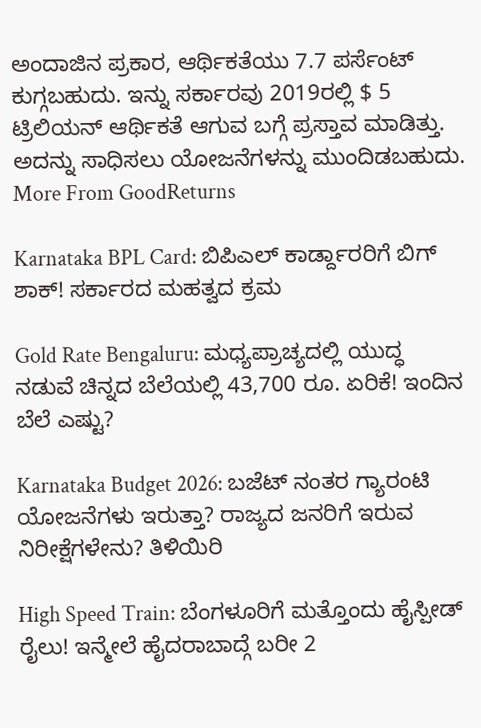ಅಂದಾಜಿನ ಪ್ರಕಾರ, ಆರ್ಥಿಕತೆಯು 7.7 ಪರ್ಸೆಂಟ್ ಕುಗ್ಗಬಹುದು. ಇನ್ನು ಸರ್ಕಾರವು 2019ರಲ್ಲಿ $ 5 ಟ್ರಿಲಿಯನ್ ಆರ್ಥಿಕತೆ ಆಗುವ ಬಗ್ಗೆ ಪ್ರಸ್ತಾವ ಮಾಡಿತ್ತು. ಅದನ್ನು ಸಾಧಿಸಲು ಯೋಜನೆಗಳನ್ನು ಮುಂದಿಡಬಹುದು.
More From GoodReturns

Karnataka BPL Card: ಬಿಪಿಎಲ್ ಕಾರ್ಡ್ದಾರರಿಗೆ ಬಿಗ್ ಶಾಕ್! ಸರ್ಕಾರದ ಮಹತ್ವದ ಕ್ರಮ

Gold Rate Bengaluru: ಮಧ್ಯಪ್ರಾಚ್ಯದಲ್ಲಿ ಯುದ್ಧ ನಡುವೆ ಚಿನ್ನದ ಬೆಲೆಯಲ್ಲಿ 43,700 ರೂ. ಏರಿಕೆ! ಇಂದಿನ ಬೆಲೆ ಎಷ್ಟು?

Karnataka Budget 2026: ಬಜೆಟ್ ನಂತರ ಗ್ಯಾರಂಟಿ ಯೋಜನೆಗಳು ಇರುತ್ತಾ? ರಾಜ್ಯದ ಜನರಿಗೆ ಇರುವ ನಿರೀಕ್ಷೆಗಳೇನು? ತಿಳಿಯಿರಿ

High Speed Train: ಬೆಂಗಳೂರಿಗೆ ಮತ್ತೊಂದು ಹೈಸ್ಪೀಡ್ ರೈಲು! ಇನ್ಮೇಲೆ ಹೈದರಾಬಾದ್ಗೆ ಬರೀ 2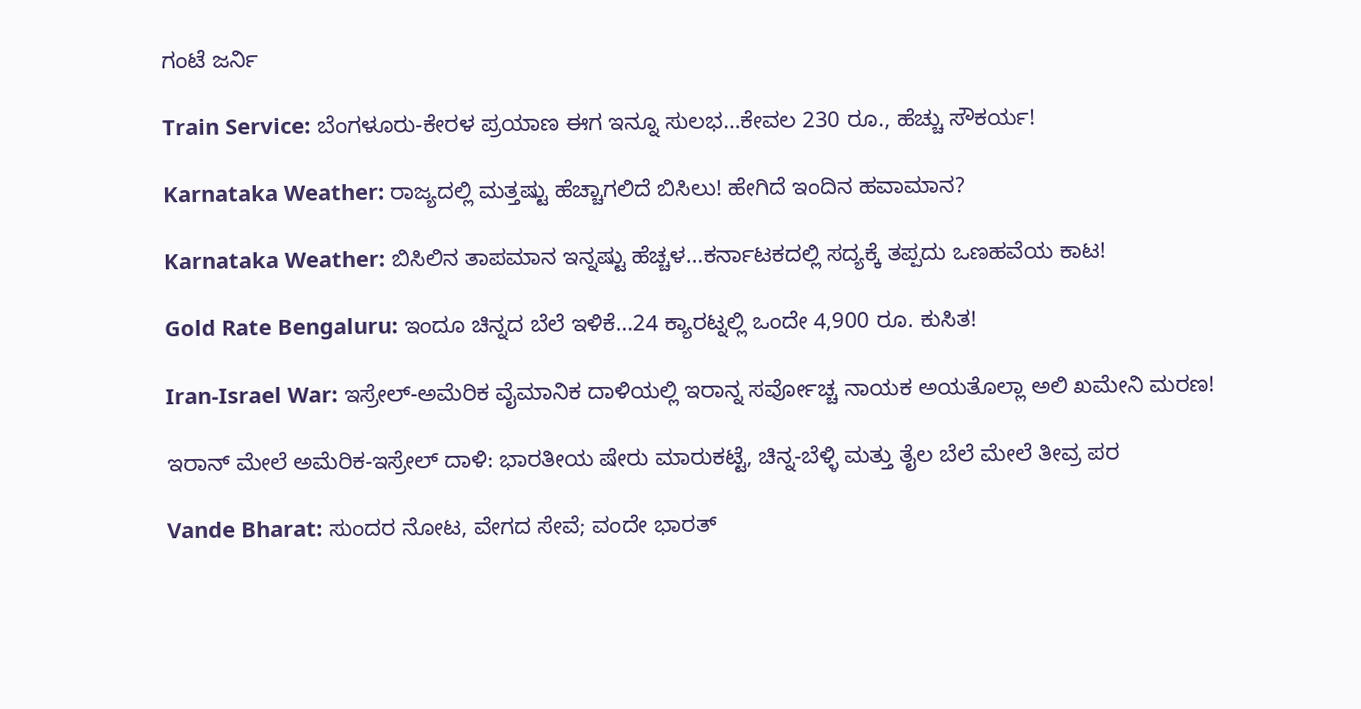ಗಂಟೆ ಜರ್ನಿ

Train Service: ಬೆಂಗಳೂರು-ಕೇರಳ ಪ್ರಯಾಣ ಈಗ ಇನ್ನೂ ಸುಲಭ…ಕೇವಲ 230 ರೂ., ಹೆಚ್ಚು ಸೌಕರ್ಯ!

Karnataka Weather: ರಾಜ್ಯದಲ್ಲಿ ಮತ್ತಷ್ಟು ಹೆಚ್ಚಾಗಲಿದೆ ಬಿಸಿಲು! ಹೇಗಿದೆ ಇಂದಿನ ಹವಾಮಾನ?

Karnataka Weather: ಬಿಸಿಲಿನ ತಾಪಮಾನ ಇನ್ನಷ್ಟು ಹೆಚ್ಚಳ…ಕರ್ನಾಟಕದಲ್ಲಿ ಸದ್ಯಕ್ಕೆ ತಪ್ಪದು ಒಣಹವೆಯ ಕಾಟ!

Gold Rate Bengaluru: ಇಂದೂ ಚಿನ್ನದ ಬೆಲೆ ಇಳಿಕೆ…24 ಕ್ಯಾರಟ್ನಲ್ಲಿ ಒಂದೇ 4,900 ರೂ. ಕುಸಿತ!

Iran-Israel War: ಇಸ್ರೇಲ್-ಅಮೆರಿಕ ವೈಮಾನಿಕ ದಾಳಿಯಲ್ಲಿ ಇರಾನ್ನ ಸರ್ವೋಚ್ಚ ನಾಯಕ ಅಯತೊಲ್ಲಾ ಅಲಿ ಖಮೇನಿ ಮರಣ!

ಇರಾನ್ ಮೇಲೆ ಅಮೆರಿಕ-ಇಸ್ರೇಲ್ ದಾಳಿ: ಭಾರತೀಯ ಷೇರು ಮಾರುಕಟ್ಟೆ, ಚಿನ್ನ-ಬೆಳ್ಳಿ ಮತ್ತು ತೈಲ ಬೆಲೆ ಮೇಲೆ ತೀವ್ರ ಪರ

Vande Bharat: ಸುಂದರ ನೋಟ, ವೇಗದ ಸೇವೆ; ವಂದೇ ಭಾರತ್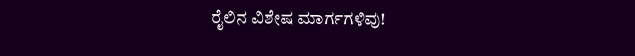ರೈಲಿನ ವಿಶೇಷ ಮಾರ್ಗಗಳಿವು!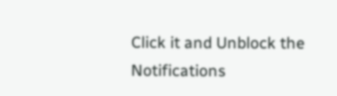Click it and Unblock the Notifications